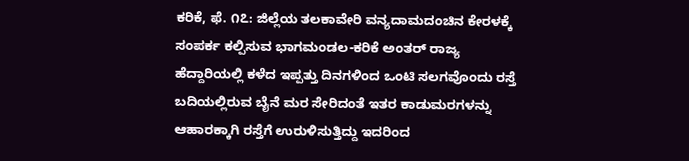ಕರಿಕೆ, ಫೆ. ೧೭: ಜಿಲ್ಲೆಯ ತಲಕಾವೇರಿ ವನ್ಯದಾಮದಂಚಿನ ಕೇರಳಕ್ಕೆ ಸಂಪರ್ಕ ಕಲ್ಪಿಸುವ ಭಾಗಮಂಡಲ-ಕರಿಕೆ ಅಂತರ್ ರಾಜ್ಯ ಹೆದ್ದಾರಿಯಲ್ಲಿ ಕಳೆದ ಇಪ್ಪತ್ತು ದಿನಗಳಿಂದ ಒಂಟಿ ಸಲಗವೊಂದು ರಸ್ತೆ ಬದಿಯಲ್ಲಿರುವ ಬೈನೆ ಮರ ಸೇರಿದಂತೆ ಇತರ ಕಾಡುಮರಗಳನ್ನು ಆಹಾರಕ್ಕಾಗಿ ರಸ್ತೆಗೆ ಉರುಳಿಸುತ್ತಿದ್ದು ಇದರಿಂದ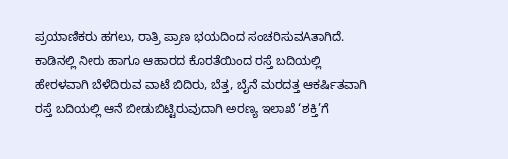ಪ್ರಯಾಣಿಕರು ಹಗಲು, ರಾತ್ರಿ ಪ್ರಾಣ ಭಯದಿಂದ ಸಂಚರಿಸುವAತಾಗಿದೆ. ಕಾಡಿನಲ್ಲಿ ನೀರು ಹಾಗೂ ಆಹಾರದ ಕೊರತೆಯಿಂದ ರಸ್ತೆ ಬದಿಯಲ್ಲಿ ಹೇರಳವಾಗಿ ಬೆಳೆದಿರುವ ವಾಟೆ ಬಿದಿರು, ಬೆತ್ತ, ಬೈನೆ ಮರದತ್ತ ಆಕರ್ಷಿತವಾಗಿ ರಸ್ತೆ ಬದಿಯಲ್ಲಿ ಆನೆ ಬೀಡುಬಿಟ್ಟಿರುವುದಾಗಿ ಅರಣ್ಯ ಇಲಾಖೆ ‘ಶಕ್ತಿ’ಗೆ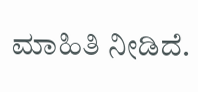ಮಾಹಿತಿ ನೀಡಿದೆ.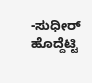-ಸುಧೀರ್ ಹೊದ್ದೆಟ್ಟಿ